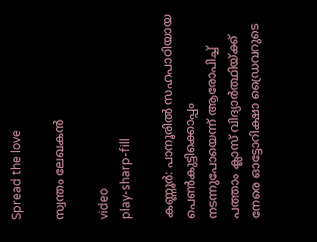Spread the love

സ്വന്തം ലേഖകന്‍

video
play-sharp-fill

കണ്ണൂര്‍: പാനൂരില്‍ സഹപാഠിയായ പെണ്‍കുട്ടിക്കൊപ്പം നടന്നുപോയെന്ന് ആരോപിച്ച് പത്താം ക്ലാസ് വിദ്യാര്‍ത്ഥിയ്ക്ക് നേരെ ഓട്ടോറിക്ഷാ ഡ്രൈവറുടെ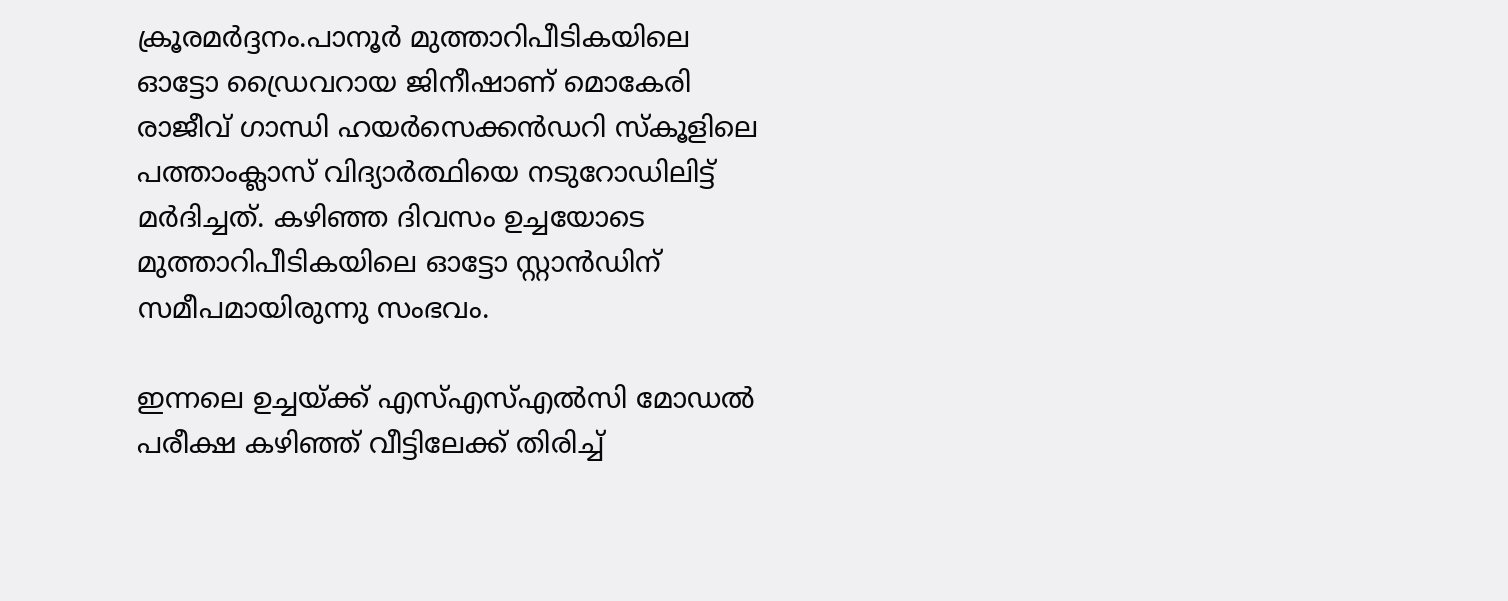ക്രൂരമര്‍ദ്ദനം.പാനൂര്‍ മുത്താറിപീടികയിലെ ഓട്ടോ ഡ്രൈവറായ ജിനീഷാണ് മൊകേരി രാജീവ് ഗാന്ധി ഹയര്‍സെക്കന്‍ഡറി സ്‌കൂളിലെ പത്താംക്ലാസ് വിദ്യാര്‍ത്ഥിയെ നടുറോഡിലിട്ട് മര്‍ദിച്ചത്. കഴിഞ്ഞ ദിവസം ഉച്ചയോടെ മുത്താറിപീടികയിലെ ഓട്ടോ സ്റ്റാന്‍ഡിന് സമീപമായിരുന്നു സംഭവം.

ഇന്നലെ ഉച്ചയ്ക്ക് എസ്എസ്എല്‍സി മോഡല്‍ പരീക്ഷ കഴിഞ്ഞ് വീട്ടിലേക്ക് തിരിച്ച്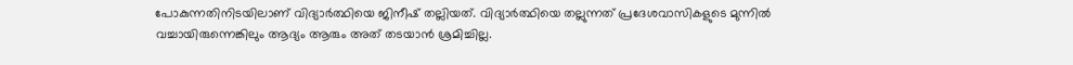പോകുന്നതിനിടയിലാണ് വിദ്യാര്‍ത്ഥിയെ ജിനീഷ് തല്ലിയത്. വിദ്യാര്‍ത്ഥിയെ തല്ലുന്നത് പ്രദേശവാസികളുടെ മുന്നില്‍ വച്ചായിരുന്നെങ്കിലും ആദ്യം ആരും അത് തടയാന്‍ ശ്രമിച്ചില്ല.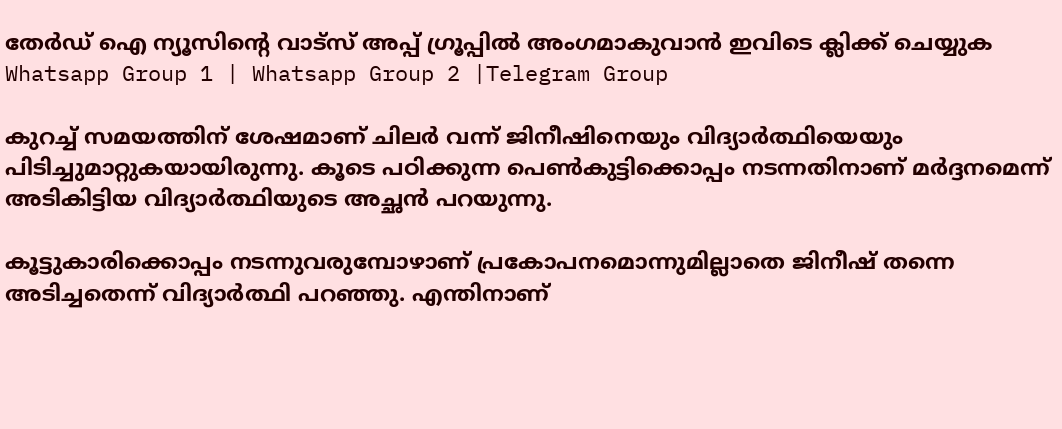തേർഡ് ഐ ന്യൂസിന്റെ വാട്സ് അപ്പ് ഗ്രൂപ്പിൽ അംഗമാകുവാൻ ഇവിടെ ക്ലിക്ക് ചെയ്യുക
Whatsapp Group 1 | Whatsapp Group 2 |Telegram Group

കുറച്ച് സമയത്തിന് ശേഷമാണ് ചിലര്‍ വന്ന് ജിനീഷിനെയും വിദ്യാര്‍ത്ഥിയെയും പിടിച്ചുമാറ്റുകയായിരുന്നു. കൂടെ പഠിക്കുന്ന പെണ്‍കുട്ടിക്കൊപ്പം നടന്നതിനാണ് മര്‍ദ്ദനമെന്ന് അടികിട്ടിയ വിദ്യാര്‍ത്ഥിയുടെ അച്ഛന്‍ പറയുന്നു.

കൂട്ടുകാരിക്കൊപ്പം നടന്നുവരുമ്പോഴാണ് പ്രകോപനമൊന്നുമില്ലാതെ ജിനീഷ് തന്നെ അടിച്ചതെന്ന് വിദ്യാര്‍ത്ഥി പറഞ്ഞു. എന്തിനാണ്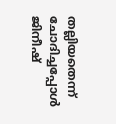തല്ലിയതെന്ന് ചോദിച്ചപ്പോള്‍ ജിനീഷ്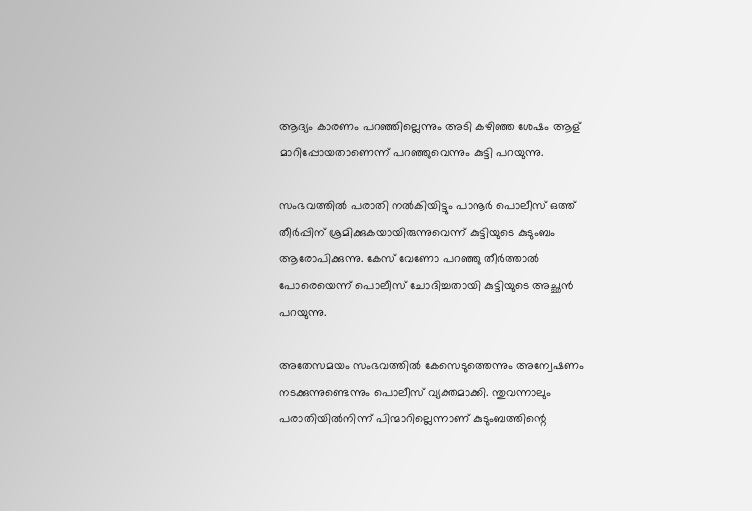ആദ്യം കാരണം പറഞ്ഞില്ലെന്നും അടി കഴിഞ്ഞ ശേഷം ആള് മാറിപ്പോയതാണെന്ന് പറഞ്ഞുവെന്നും കുട്ടി പറയുന്നു.

സംഭവത്തില്‍ പരാതി നല്‍കിയിട്ടും പാനൂര്‍ പൊലീസ് ഒത്ത് തീര്‍പ്പിന് ശ്രമിക്കുകയായിരുന്നുവെന്ന് കുട്ടിയുടെ കുടുംബം ആരോപിക്കുന്നു. കേസ് വേണോ പറഞ്ഞു തീര്‍ത്താല്‍ പോരെയെന്ന് പൊലീസ് ചോദിച്ചതായി കുട്ടിയുടെ അച്ഛന്‍ പറയുന്നു.

അതേസമയം സംഭവത്തില്‍ കേസെടുത്തെന്നും അന്വേഷണം നടക്കുന്നുണ്ടെന്നും പൊലീസ് വ്യക്തമാക്കി. ന്തുവന്നാലും പരാതിയില്‍നിന്ന് പിന്മാറില്ലെന്നാണ് കുടുംബത്തിന്റെ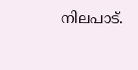നിലപാട്.